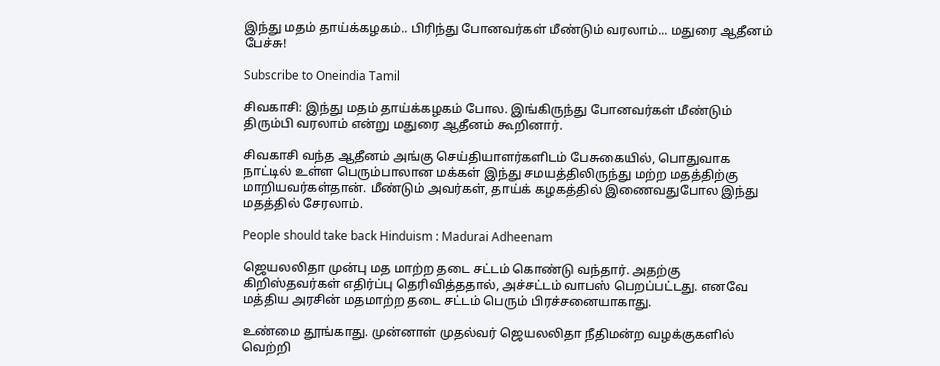இந்து மதம் தாய்க்கழகம்.. பிரிந்து போனவர்கள் மீண்டும் வரலாம்... மதுரை ஆதீனம் பேச்சு!

Subscribe to Oneindia Tamil

சிவகாசி: இந்து மதம் தாய்க்கழகம் போல. இங்கிருந்து போனவர்கள் மீண்டும் திரும்பி வரலாம் என்று மதுரை ஆதீனம் கூறினார்.

சிவகாசி வந்த ஆதீனம் அங்கு செய்தியாளர்களிடம் பேசுகையில், பொதுவாக நாட்டில் உள்ள பெரும்பாலான மக்கள் இந்து சமயத்திலிருந்து மற்ற மதத்திற்கு மாறியவர்கள்தான். மீண்டும் அவர்கள், தாய்க் கழகத்தில் இணைவதுபோல இந்து மதத்தில் சேரலாம்.

People should take back Hinduism : Madurai Adheenam

ஜெயலலிதா முன்பு மத மாற்ற தடை சட்டம் கொண்டு வந்தார். அதற்கு கிறிஸ்தவர்கள் எதிர்ப்பு தெரிவித்ததால், அச்சட்டம் வாபஸ் பெறப்பட்டது. எனவே மத்திய அரசின் மதமாற்ற தடை சட்டம் பெரும் பிரச்சனையாகாது.

உண்மை தூங்காது. முன்னாள் முதல்வர் ஜெயலலிதா நீதிமன்ற வழக்குகளில் வெற்றி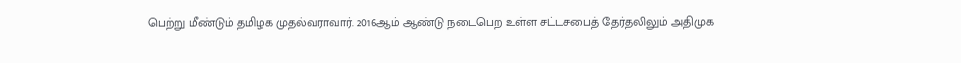பெற்று மீண்டும் தமிழக முதல்வராவார். 2016ஆம் ஆண்டு நடைபெற உள்ள சட்டசபைத் தேர்தலிலும் அதிமுக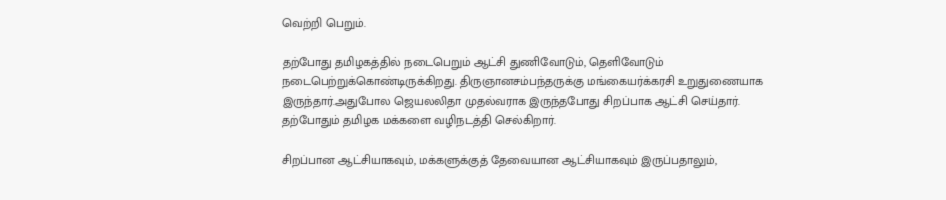வெற்றி பெறும்.

தற்போது தமிழகத்தில் நடைபெறும் ஆட்சி துணிவோடும், தெளிவோடும் நடைபெற்றுக்கொண்டிருக்கிறது. திருஞானசம்பந்தருக்கு மங்கையர்க்கரசி உறுதுணையாக இருந்தார்.அதுபோல ஜெயலலிதா முதல்வராக இருந்தபோது சிறப்பாக ஆட்சி செய்தார். தற்போதும் தமிழக மக்களை வழிநடத்தி செல்கிறார்.

சிறப்பான ஆட்சியாகவும், மக்களுக்குத் தேவையான ஆட்சியாகவும் இருப்பதாலும்,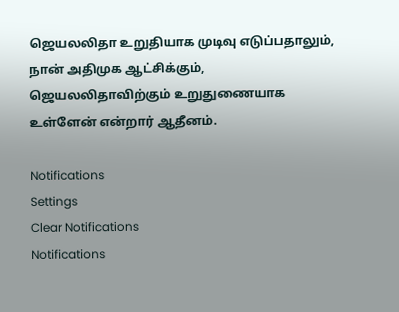ஜெயலலிதா உறுதியாக முடிவு எடுப்பதாலும், நான் அதிமுக ஆட்சிக்கும், ஜெயலலிதாவிற்கும் உறுதுணையாக உள்ளேன் என்றார் ஆதீனம்.

Notifications
Settings
Clear Notifications
Notifications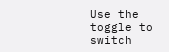Use the toggle to switch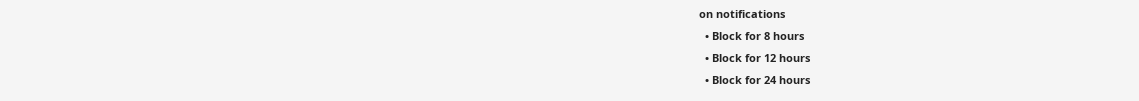on notifications
  • Block for 8 hours
  • Block for 12 hours
  • Block for 24 hours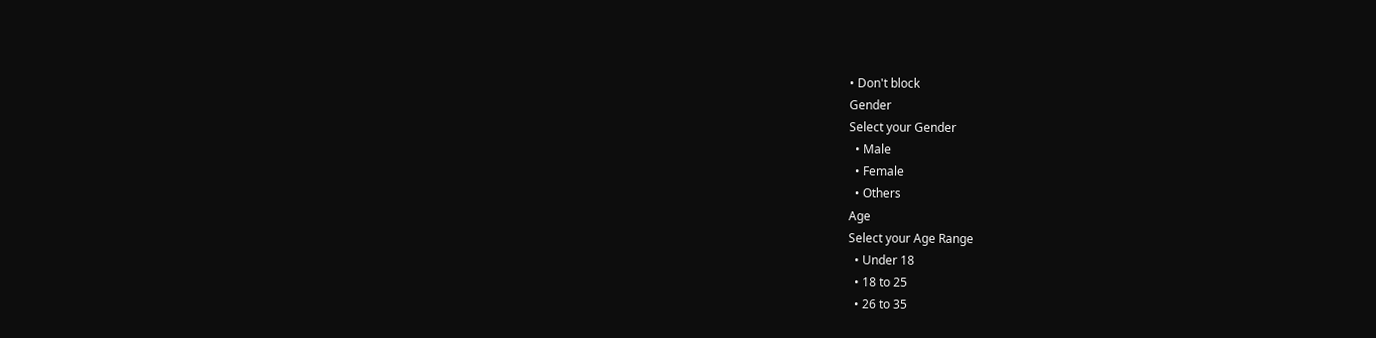• Don't block
Gender
Select your Gender
  • Male
  • Female
  • Others
Age
Select your Age Range
  • Under 18
  • 18 to 25
  • 26 to 35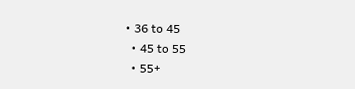• 36 to 45
  • 45 to 55
  • 55+